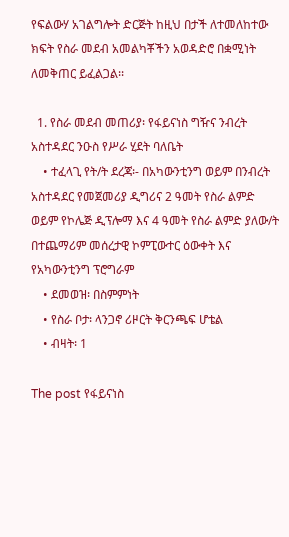የፍልውሃ አገልግሎት ድርጅት ከዚህ በታች ለተመለከተው ክፍት የስራ መደብ አመልካቾችን አወዳድሮ በቋሚነት ለመቅጠር ይፈልጋል፡፡

  1. የስራ መደብ መጠሪያ፡ የፋይናነስ ግዥና ንብረት አስተዳደር ንዑስ የሥራ ሂደት ባለቤት
    • ተፈላጊ የት/ት ደረጃ፡- በአካውንቲንግ ወይም በንብረት አስተዳደር የመጀመሪያ ዲግሪና 2 ዓመት የስራ ልምድ ወይም የኮሌጅ ዲፕሎማ እና 4 ዓመት የስራ ልምድ ያለው/ት በተጨማሪም መሰረታዊ ኮምፒውተር ዕውቀት እና የአካውንቲንግ ፕሮግራም
    • ደመወዝ፡ በስምምነት
    • የስራ ቦታ፡ ላንጋኖ ሪዞርት ቅርንጫፍ ሆቴል
    • ብዛት፡ 1

The post የፋይናነስ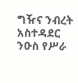ግዥና ንብረት አስተዳደር ንዑስ የሥራ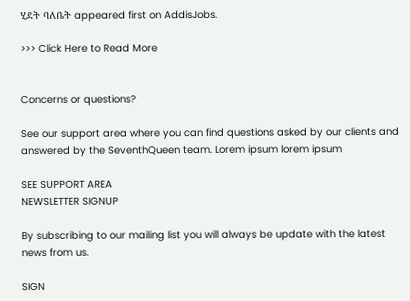ሂደት ባለቤት appeared first on AddisJobs.

>>> Click Here to Read More


Concerns or questions?

See our support area where you can find questions asked by our clients and answered by the SeventhQueen team. Lorem ipsum lorem ipsum

SEE SUPPORT AREA
NEWSLETTER SIGNUP

By subscribing to our mailing list you will always be update with the latest news from us.

SIGN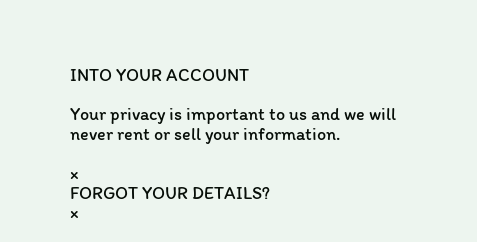INTO YOUR ACCOUNT

Your privacy is important to us and we will never rent or sell your information.

×
FORGOT YOUR DETAILS?
×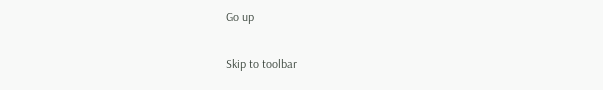Go up

Skip to toolbar